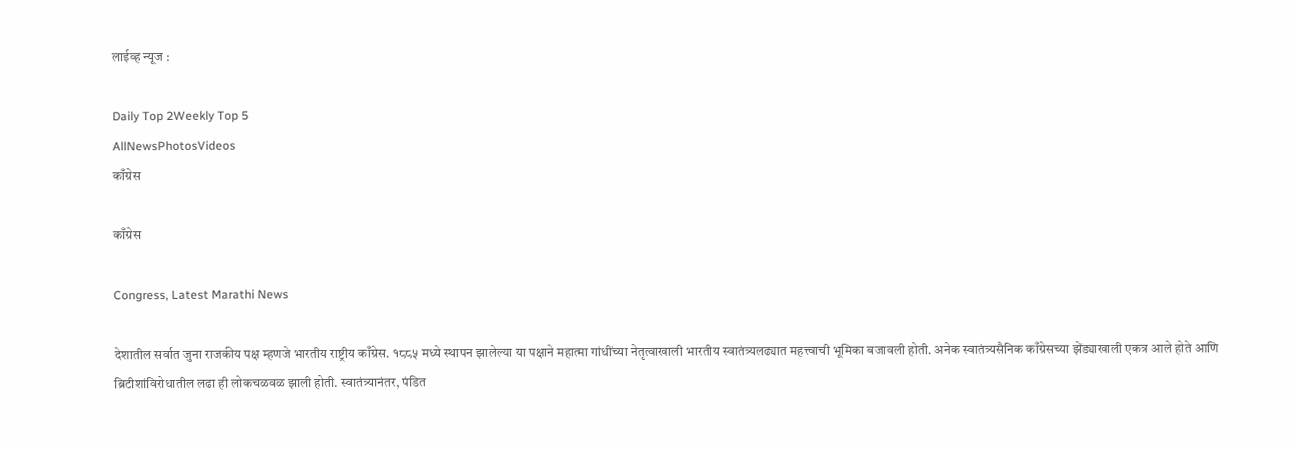लाईव्ह न्यूज :

Daily Top 2Weekly Top 5
AllNewsPhotosVideos
काँग्रेस

काँग्रेस

Congress, Latest Marathi News

देशातील सर्वात जुना राजकीय पक्ष म्हणजे भारतीय राष्ट्रीय काँग्रेस. १८८५ मध्ये स्थापन झालेल्या या पक्षाने महात्मा गांधींच्या नेतृत्वाखाली भारतीय स्वातंत्र्यलढ्यात महत्त्वाची भूमिका बजावली होती. अनेक स्वातंत्र्यसैनिक काँग्रेसच्या झेंड्याखाली एकत्र आले होते आणि ब्रिटीशांविरोधातील लढा ही लोकचळवळ झाली होती. स्वातंत्र्यानंतर, पंडित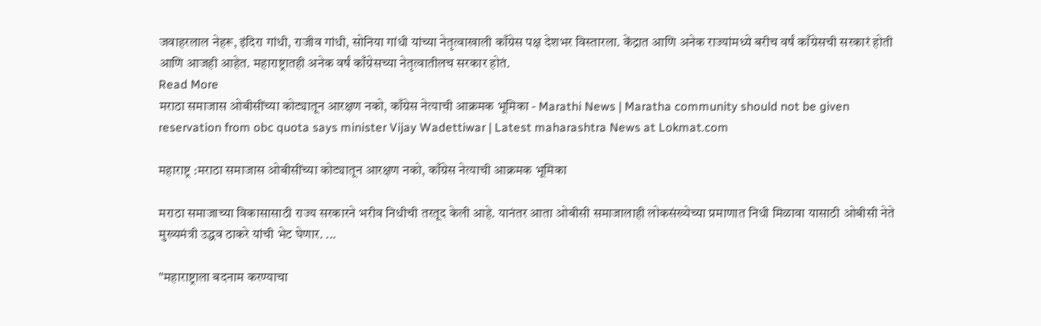जवाहरलाल नेहरू, इंदिरा गांधी, राजीव गांधी, सोनिया गांधी यांच्या नेतृत्वाखाली काँग्रेस पक्ष देशभर विस्तारला. केंद्रात आणि अनेक राज्यांमध्ये बरीच वर्षं काँग्रेसची सरकारं होती आणि आजही आहेत. महाराष्ट्रातही अनेक वर्षं काँग्रेसच्या नेतृत्वातीलच सरकार होतं.
Read More
मराठा समाजास ओबीसींच्या कोट्यातून आरक्षण नको, काँग्रेस नेत्याची आक्रमक भूमिका - Marathi News | Maratha community should not be given reservation from obc quota says minister Vijay Wadettiwar | Latest maharashtra News at Lokmat.com

महाराष्ट्र :मराठा समाजास ओबीसींच्या कोट्यातून आरक्षण नको, काँग्रेस नेत्याची आक्रमक भूमिका

मराठा समाजाच्या विकासासाठी राज्य सरकारने भरीव निधीची तरतूद केली आहे. यानंतर आता ओबीसी समाजालाही लोकसंख्येच्या प्रमाणात निधी मिळावा यासाठी ओबीसी नेते मुख्यमंत्री उद्धव ठाकरे यांची भेट घेणार. ...

"महाराष्ट्राला बदनाम करण्याचा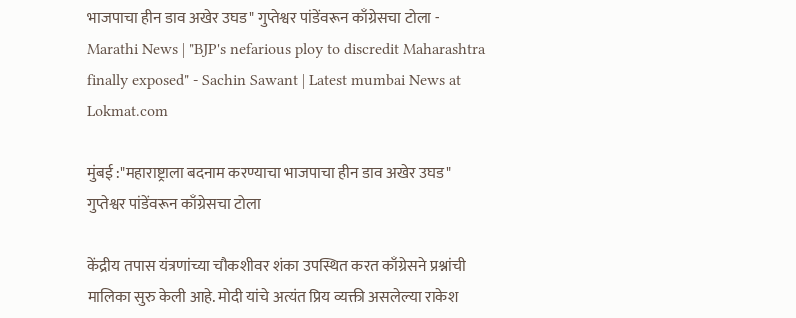भाजपाचा हीन डाव अखेर उघड" गुप्तेश्वर पांडेंवरून काँग्रेसचा टोला - Marathi News | "BJP's nefarious ploy to discredit Maharashtra finally exposed" - Sachin Sawant | Latest mumbai News at Lokmat.com

मुंबई :"महाराष्ट्राला बदनाम करण्याचा भाजपाचा हीन डाव अखेर उघड" गुप्तेश्वर पांडेंवरून काँग्रेसचा टोला

केंद्रीय तपास यंत्रणांच्या चौकशीवर शंका उपस्थित करत काँग्रेसने प्रश्नांची मालिका सुरु केली आहे. मोदी यांचे अत्यंत प्रिय व्यक्ती असलेल्या राकेश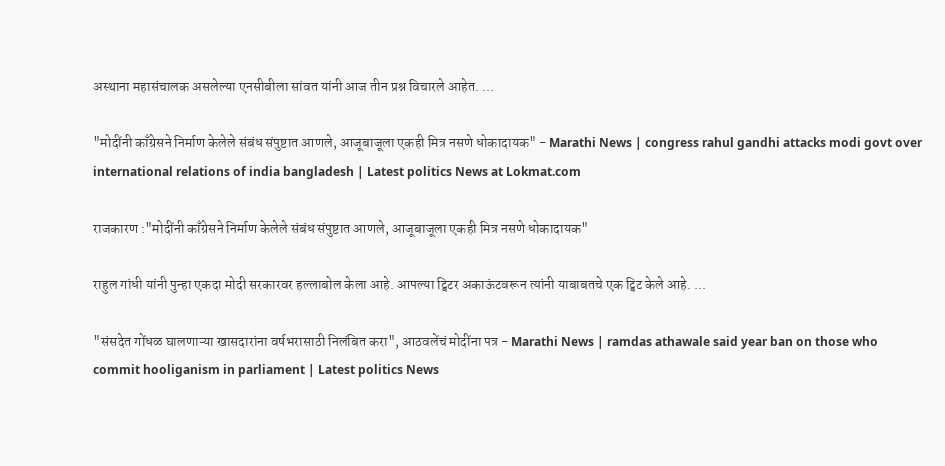अस्थाना महासंचालक असलेल्या एनसीबीला सांवत यांनी आज तीन प्रश्न विचारले आहेत. ...

"मोदींनी काँग्रेसने निर्माण केलेले संबंध संपुष्टात आणले, आजूबाजूला एकही मित्र नसणे धोकादायक" - Marathi News | congress rahul gandhi attacks modi govt over international relations of india bangladesh | Latest politics News at Lokmat.com

राजकारण :"मोदींनी काँग्रेसने निर्माण केलेले संबंध संपुष्टात आणले, आजूबाजूला एकही मित्र नसणे धोकादायक"

राहुल गांधी यांनी पुन्हा एकदा मोदी सरकारवर हल्लाबोल केला आहे. आपल्या ट्विटर अकाऊंटवरून त्यांनी याबाबतचे एक ट्विट केले आहे. ...

"संसदेत गोंधळ घालणाऱ्या खासदारांना वर्षभरासाठी निलंबित करा", आठवलेंचं मोदींना पत्र - Marathi News | ramdas athawale said year ban on those who commit hooliganism in parliament | Latest politics News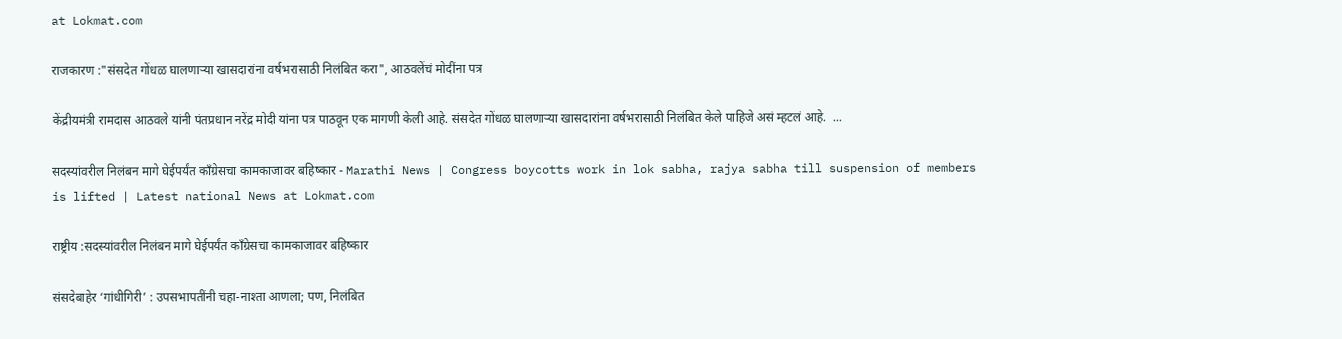at Lokmat.com

राजकारण :"संसदेत गोंधळ घालणाऱ्या खासदारांना वर्षभरासाठी निलंबित करा", आठवलेंचं मोदींना पत्र

केंद्रीयमंत्री रामदास आठवले यांनी पंतप्रधान नरेंद्र मोदी यांना पत्र पाठवून एक मागणी केली आहे. संसदेत गोंधळ घालणाऱ्या खासदारांना वर्षभरासाठी निलंबित केले पाहिजे असं म्हटलं आहे.  ...

सदस्यांवरील निलंबन मागे घेईपर्यंत काँग्रेसचा कामकाजावर बहिष्कार - Marathi News | Congress boycotts work in lok sabha, rajya sabha till suspension of members is lifted | Latest national News at Lokmat.com

राष्ट्रीय :सदस्यांवरील निलंबन मागे घेईपर्यंत काँग्रेसचा कामकाजावर बहिष्कार

संसदेबाहेर ‘गांधीगिरी’ : उपसभापतींनी चहा-नाश्ता आणला; पण, निलंबित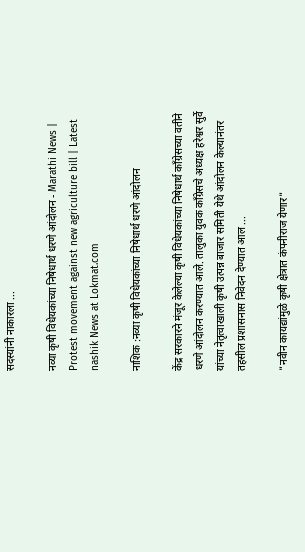सदस्यांनी नाकारला ...

नव्या कृषी विधेयकांच्या निषेधार्थ धरणे आंदोलन - Marathi News | Protest movement against new agriculture bill | Latest nashik News at Lokmat.com

नाशिक :नव्या कृषी विधेयकांच्या निषेधार्थ धरणे आंदोलन

केंद्र सरकारने मंजूर केलेल्या कृषी विधेयकांच्या निषेधार्थ काँग्रेसच्या वतीने धरणे आंदोलन करण्यात आले. तालुका युवक काँग्रेसचे अध्यक्ष हरेश्वर सुर्वे यांच्या नेतृत्वाखाली कृषी उत्पन्न बाजार समिती येथे आंदोलन केल्यानंतर तहसील प्रशासनास निवेदन देण्यात आल ...

"नवीन कायद्यांमुळे कृषी क्षेत्रात कंपनीराज येणार"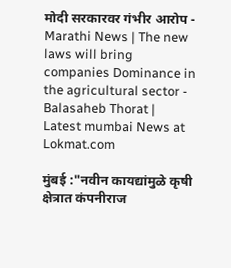मोदी सरकारवर गंभीर आरोप - Marathi News | The new laws will bring companies Dominance in the agricultural sector - Balasaheb Thorat | Latest mumbai News at Lokmat.com

मुंबई :"नवीन कायद्यांमुळे कृषी क्षेत्रात कंपनीराज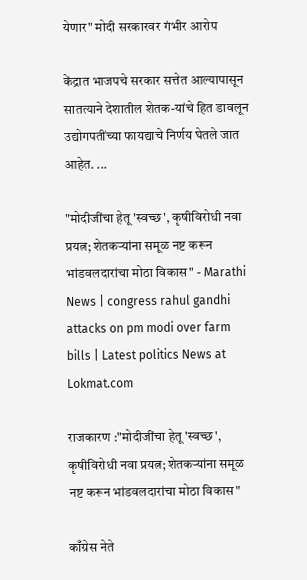येणार" मोदी सरकारवर गंभीर आरोप

केंद्रात भाजपचे सरकार सत्तेत आल्यापासून सातत्याने देशातील शेतक-यांचे हित डावलून उद्योगपतींच्या फायद्याचे निर्णय घेतले जात आहेत. ...

"मोदीजींचा हेतू 'स्वच्छ', कृषीविरोधी नवा प्रयत्न; शेतकऱ्यांना समूळ नष्ट करून भांडवलदारांचा मोठा विकास" - Marathi News | congress rahul gandhi attacks on pm modi over farm bills | Latest politics News at Lokmat.com

राजकारण :"मोदीजींचा हेतू 'स्वच्छ', कृषीविरोधी नवा प्रयत्न; शेतकऱ्यांना समूळ नष्ट करून भांडवलदारांचा मोठा विकास"

काँग्रेस नेते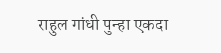राहुल गांधी पुन्हा एकदा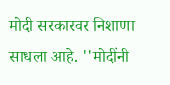मोदी सरकारवर निशाणा साधला आहे. ''मोदींनी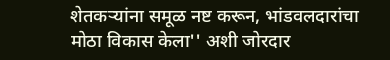शेतकऱ्यांना समूळ नष्ट करून, भांडवलदारांचा मोठा विकास केला'' अशी जोरदार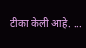टीका केली आहे. ...